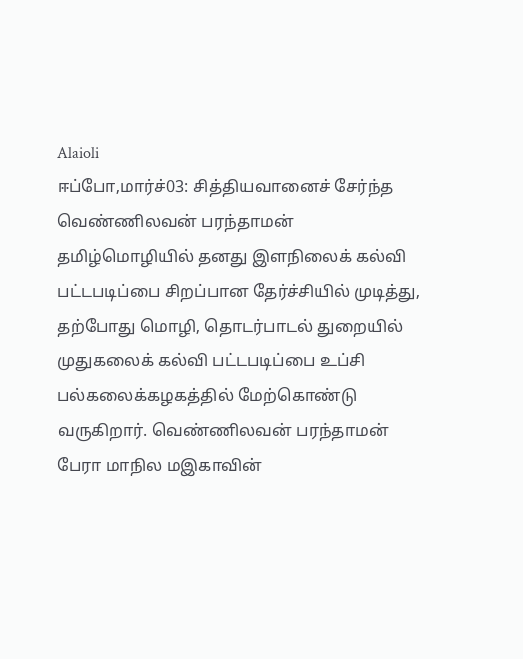Alaioli
ஈப்போ,மார்ச்03: சித்தியவானைச் சேர்ந்த வெண்ணிலவன் பரந்தாமன் தமிழ்மொழியில் தனது இளநிலைக் கல்வி பட்டபடிப்பை சிறப்பான தேர்ச்சியில் முடித்து, தற்போது மொழி, தொடர்பாடல் துறையில் முதுகலைக் கல்வி பட்டபடிப்பை உப்சி பல்கலைக்கழகத்தில் மேற்கொண்டு வருகிறார். வெண்ணிலவன் பரந்தாமன் பேரா மாநில மஇகாவின்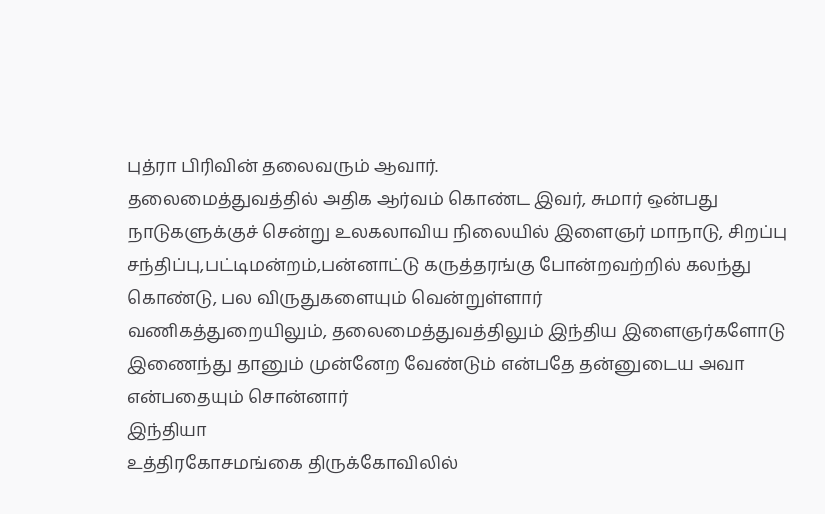புத்ரா பிரிவின் தலைவரும் ஆவார்.
தலைமைத்துவத்தில் அதிக ஆர்வம் கொண்ட இவர், சுமார் ஒன்பது நாடுகளுக்குச் சென்று உலகலாவிய நிலையில் இளைஞர் மாநாடு, சிறப்பு சந்திப்பு,பட்டிமன்றம்,பன்னாட்டு கருத்தரங்கு போன்றவற்றில் கலந்து கொண்டு, பல விருதுகளையும் வென்றுள்ளார்
வணிகத்துறையிலும், தலைமைத்துவத்திலும் இந்திய இளைஞர்களோடு இணைந்து தானும் முன்னேற வேண்டும் என்பதே தன்னுடைய அவா என்பதையும் சொன்னார்
இந்தியா
உத்திரகோசமங்கை திருக்கோவிலில்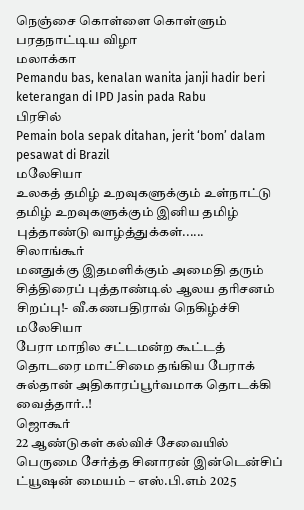நெஞ்சை கொள்ளை கொள்ளும் பரதநாட்டிய விழா
மலாக்கா
Pemandu bas, kenalan wanita janji hadir beri keterangan di IPD Jasin pada Rabu
பிரசில்
Pemain bola sepak ditahan, jerit ‘bom’ dalam pesawat di Brazil
மலேசியா
உலகத் தமிழ் உறவுகளுக்கும் உள்நாட்டு தமிழ் உறவுகளுக்கும் இனிய தமிழ் புத்தாண்டு வாழ்த்துக்கள்......
சிலாங்கூர்
மனதுக்கு இதமளிக்கும் அமைதி தரும் சித்திரைப் புத்தாண்டில் ஆலய தரிசனம் சிறப்பு!- வீ.கணபதிராவ் நெகிழ்ச்சி
மலேசியா
பேரா மாநில சட்டமன்ற கூட்டத் தொடரை மாட்சிமை தங்கிய பேராக் சுல்தான் அதிகாரப்பூர்வமாக தொடக்கி வைத்தார்..!
ஜொகூர்
22 ஆண்டுகள் கல்விச் சேவையில் பெருமை சேர்த்த சினாரன் இன்டென்சிப் ட்யூஷன் மையம் – எஸ்.பி.எம் 2025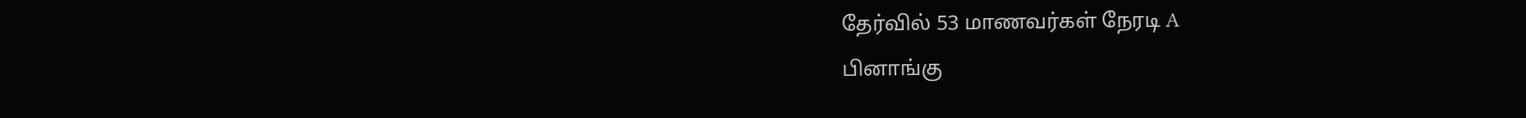தேர்வில் 53 மாணவர்கள் நேரடி A
பினாங்கு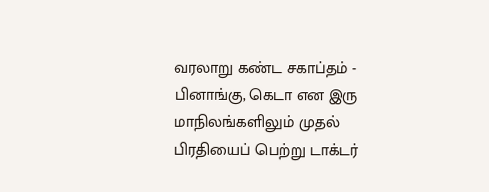வரலாறு கண்ட சகாப்தம் - பினாங்கு, கெடா என இரு மாநிலங்களிலும் முதல் பிரதியைப் பெற்று டாக்டர்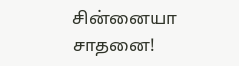சின்னையா சாதனை!